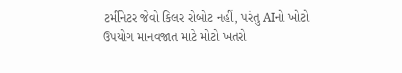ટર્મીનેટર જેવો કિલર રોબોટ નહીં, પરંતુ AIનો ખોટો ઉપયોગ માનવજાત માટે મોટો ખતરો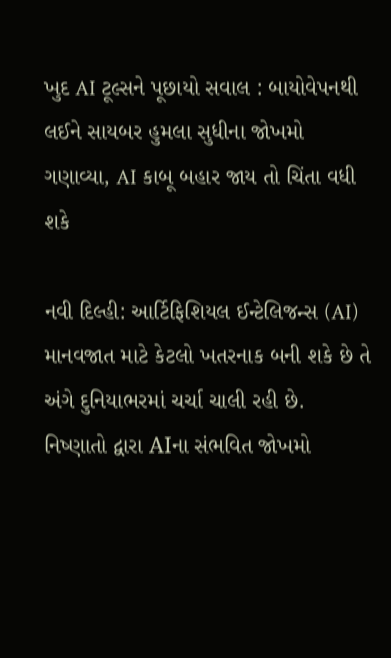ખુદ AI ટૂલ્સને પૂછાયો સવાલ : બાયોવેપનથી લઈને સાયબર હુમલા સુધીના જોખમો ગણાવ્યા, AI કાબૂ બહાર જાય તો ચિંતા વધી શકે

નવી દિલ્હી: આર્ટિફિશિયલ ઈન્ટેલિજન્સ (AI) માનવજાત માટે કેટલો ખતરનાક બની શકે છે તે અંગે દુનિયાભરમાં ચર્ચા ચાલી રહી છે. નિષ્ણાતો દ્વારા AIના સંભવિત જોખમો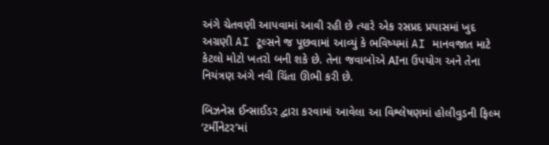અંગે ચેતવણી આપવામાં આવી રહી છે ત્યારે એક રસપ્રદ પ્રયાસમાં ખુદ અગ્રણી AI ટૂલ્સને જ પૂછવામાં આવ્યું કે ભવિષ્યમાં AI માનવજાત માટે કેટલો મોટો ખતરો બની શકે છે. તેના જવાબોએ AIના ઉપયોગ અને તેના નિયંત્રણ અંગે નવી ચિંતા ઊભી કરી છે.

બિઝનેસ ઈન્સાઈડર દ્વારા કરવામાં આવેલા આ વિશ્લેષણમાં હોલીવુડની ફિલ્મ ‘ટર્મીનેટર’માં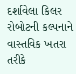દર્શાવેલા કિલર રોબોટની કલ્પનાને વાસ્તવિક ખતરા તરીકે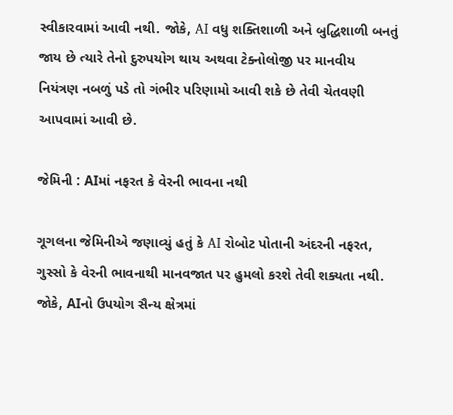સ્વીકારવામાં આવી નથી. જોકે, AI વધુ શક્તિશાળી અને બુદ્ધિશાળી બનતું જાય છે ત્યારે તેનો દુરુપયોગ થાય અથવા ટેક્નોલોજી પર માનવીય નિયંત્રણ નબળું પડે તો ગંભીર પરિણામો આવી શકે છે તેવી ચેતવણી આપવામાં આવી છે.

જેમિની : AIમાં નફરત કે વેરની ભાવના નથી

ગૂગલના જેમિનીએ જણાવ્યું હતું કે AI રોબોટ પોતાની અંદરની નફરત, ગુસ્સો કે વેરની ભાવનાથી માનવજાત પર હુમલો કરશે તેવી શક્યતા નથી. જોકે, AIનો ઉપયોગ સૈન્ય ક્ષેત્રમાં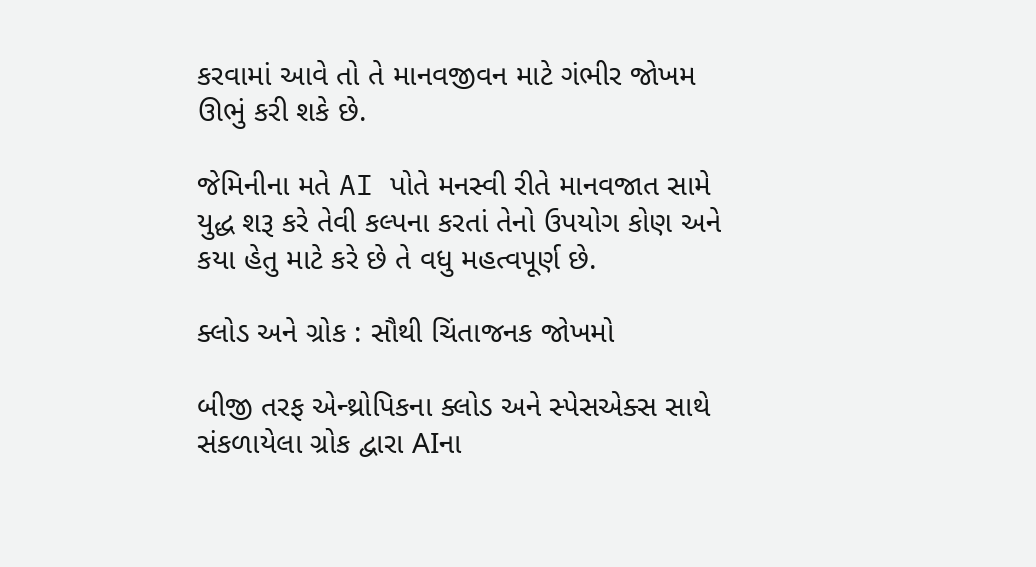કરવામાં આવે તો તે માનવજીવન માટે ગંભીર જોખમ ઊભું કરી શકે છે.

જેમિનીના મતે AI પોતે મનસ્વી રીતે માનવજાત સામે યુદ્ધ શરૂ કરે તેવી કલ્પના કરતાં તેનો ઉપયોગ કોણ અને કયા હેતુ માટે કરે છે તે વધુ મહત્વપૂર્ણ છે.

ક્લોડ અને ગ્રોક : સૌથી ચિંતાજનક જોખમો

બીજી તરફ એન્થ્રોપિકના ક્લોડ અને સ્પેસએક્સ સાથે સંકળાયેલા ગ્રોક દ્વારા AIના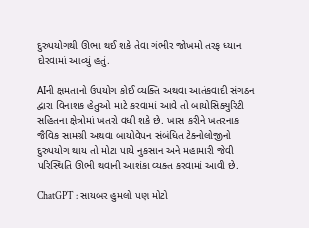દુરુપયોગથી ઊભા થઈ શકે તેવા ગંભીર જોખમો તરફ ધ્યાન દોરવામાં આવ્યું હતું.

AIની ક્ષમતાનો ઉપયોગ કોઈ વ્યક્તિ અથવા આતંકવાદી સંગઠન દ્વારા વિનાશક હેતુઓ માટે કરવામાં આવે તો બાયોસિક્યુરિટી સહિતના ક્ષેત્રોમાં ખતરો વધી શકે છે. ખાસ કરીને ખતરનાક જૈવિક સામગ્રી અથવા બાયોવેપન સંબંધિત ટેક્નોલોજીનો દુરુપયોગ થાય તો મોટા પાયે નુકસાન અને મહામારી જેવી પરિસ્થિતિ ઊભી થવાની આશંકા વ્યક્ત કરવામાં આવી છે.

ChatGPT : સાયબર હુમલો પણ મોટો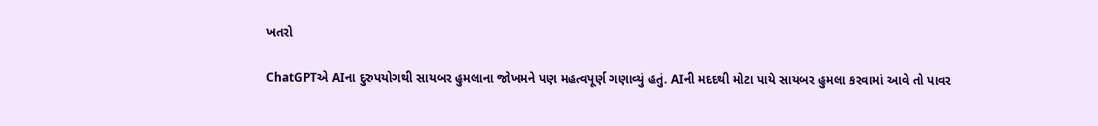ખતરો

ChatGPTએ AIના દુરુપયોગથી સાયબર હુમલાના જોખમને પણ મહત્વપૂર્ણ ગણાવ્યું હતું. AIની મદદથી મોટા પાયે સાયબર હુમલા કરવામાં આવે તો પાવર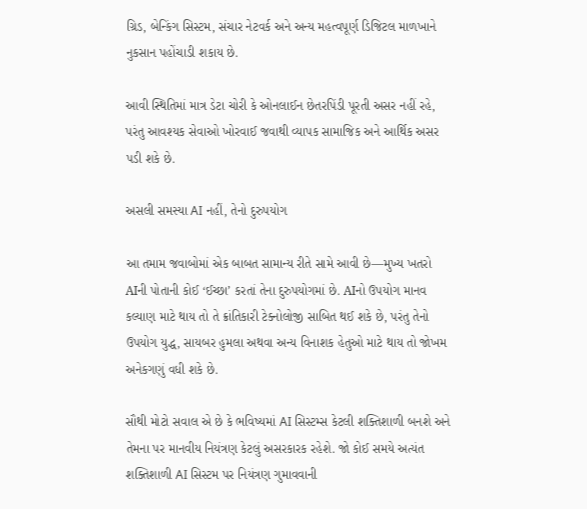ગ્રિડ, બેન્કિંગ સિસ્ટમ, સંચાર નેટવર્ક અને અન્ય મહત્વપૂર્ણ ડિજિટલ માળખાને નુકસાન પહોંચાડી શકાય છે.

આવી સ્થિતિમાં માત્ર ડેટા ચોરી કે ઓનલાઈન છેતરપિંડી પૂરતી અસર નહીં રહે, પરંતુ આવશ્યક સેવાઓ ખોરવાઈ જવાથી વ્યાપક સામાજિક અને આર્થિક અસર પડી શકે છે.

અસલી સમસ્યા AI નહીં, તેનો દુરુપયોગ

આ તમામ જવાબોમાં એક બાબત સામાન્ય રીતે સામે આવી છે—મુખ્ય ખતરો AIની પોતાની કોઈ ‘ઈચ્છા’ કરતાં તેના દુરુપયોગમાં છે. AIનો ઉપયોગ માનવ કલ્યાણ માટે થાય તો તે ક્રાંતિકારી ટેક્નોલોજી સાબિત થઈ શકે છે, પરંતુ તેનો ઉપયોગ યુદ્ધ, સાયબર હુમલા અથવા અન્ય વિનાશક હેતુઓ માટે થાય તો જોખમ અનેકગણું વધી શકે છે.

સૌથી મોટો સવાલ એ છે કે ભવિષ્યમાં AI સિસ્ટમ્સ કેટલી શક્તિશાળી બનશે અને તેમના પર માનવીય નિયંત્રણ કેટલું અસરકારક રહેશે. જો કોઈ સમયે અત્યંત શક્તિશાળી AI સિસ્ટમ પર નિયંત્રણ ગુમાવવાની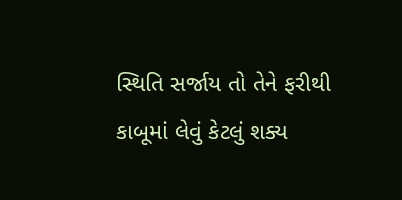સ્થિતિ સર્જાય તો તેને ફરીથી કાબૂમાં લેવું કેટલું શક્ય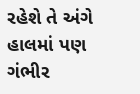રહેશે તે અંગે હાલમાં પણ ગંભીર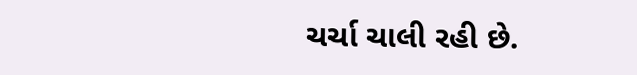ચર્ચા ચાલી રહી છે.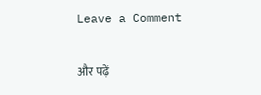Leave a Comment

और पढ़ें